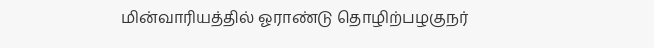மின்வாரியத்தில் ஓராண்டு தொழிற்பழகுநர்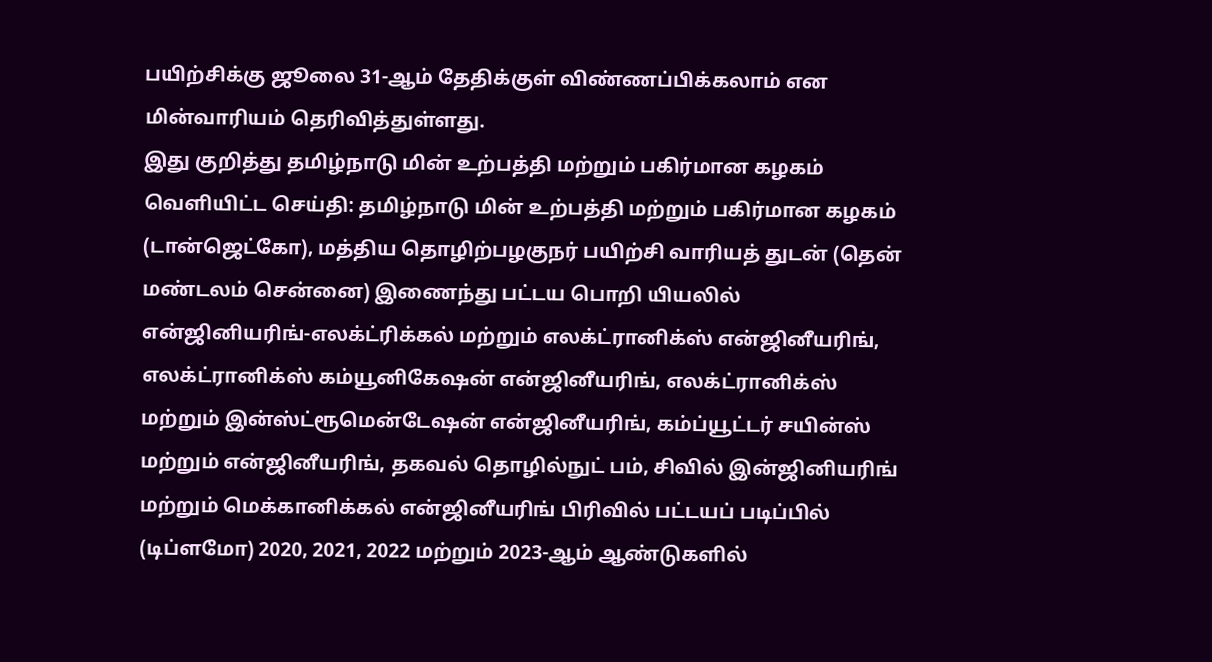பயிற்சிக்கு ஜூலை 31-ஆம் தேதிக்குள் விண்ணப்பிக்கலாம் என மின்வாரியம் தெரிவித்துள்ளது.
இது குறித்து தமிழ்நாடு மின் உற்பத்தி மற்றும் பகிர்மான கழகம் வெளியிட்ட செய்தி: தமிழ்நாடு மின் உற்பத்தி மற்றும் பகிர்மான கழகம் (டான்ஜெட்கோ), மத்திய தொழிற்பழகுநர் பயிற்சி வாரியத் துடன் (தென் மண்டலம் சென்னை) இணைந்து பட்டய பொறி யியலில் என்ஜினியரிங்-எலக்ட்ரிக்கல் மற்றும் எலக்ட்ரானிக்ஸ் என்ஜினீயரிங், எலக்ட்ரானிக்ஸ் கம்யூனிகேஷன் என்ஜினீயரிங், எலக்ட்ரானிக்ஸ் மற்றும் இன்ஸ்ட்ரூமென்டேஷன் என்ஜினீயரிங், கம்ப்யூட்டர் சயின்ஸ் மற்றும் என்ஜினீயரிங், தகவல் தொழில்நுட் பம், சிவில் இன்ஜினியரிங் மற்றும் மெக்கானிக்கல் என்ஜினீயரிங் பிரிவில் பட்டயப் படிப்பில் (டிப்ளமோ) 2020, 2021, 2022 மற்றும் 2023-ஆம் ஆண்டுகளில்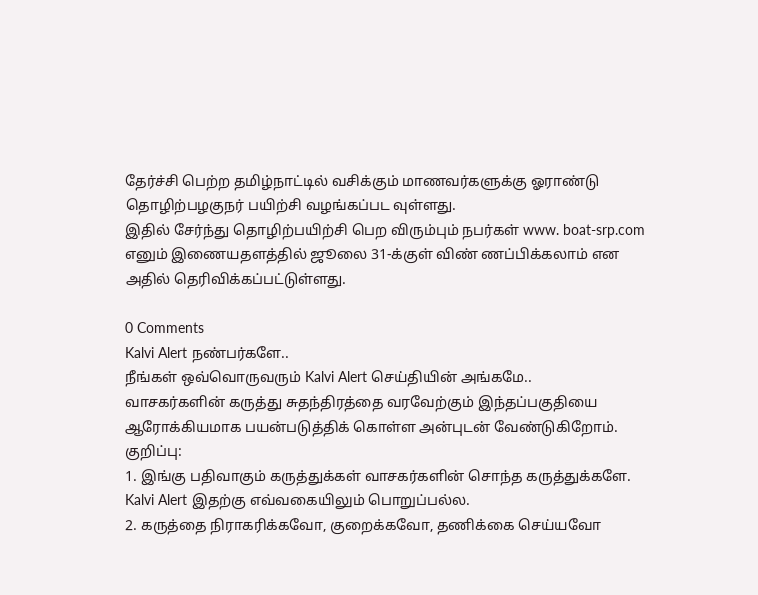தேர்ச்சி பெற்ற தமிழ்நாட்டில் வசிக்கும் மாணவர்களுக்கு ஓராண்டு தொழிற்பழகுநர் பயிற்சி வழங்கப்பட வுள்ளது.
இதில் சேர்ந்து தொழிற்பயிற்சி பெற விரும்பும் நபர்கள் www. boat-srp.com எனும் இணையதளத்தில் ஜூலை 31-க்குள் விண் ணப்பிக்கலாம் என அதில் தெரிவிக்கப்பட்டுள்ளது.

0 Comments
Kalvi Alert நண்பர்களே..
நீங்கள் ஒவ்வொருவரும் Kalvi Alert செய்தியின் அங்கமே..
வாசகர்களின் கருத்து சுதந்திரத்தை வரவேற்கும் இந்தப்பகுதியை ஆரோக்கியமாக பயன்படுத்திக் கொள்ள அன்புடன் வேண்டுகிறோம்.
குறிப்பு:
1. இங்கு பதிவாகும் கருத்துக்கள் வாசகர்களின் சொந்த கருத்துக்களே. Kalvi Alert இதற்கு எவ்வகையிலும் பொறுப்பல்ல.
2. கருத்தை நிராகரிக்கவோ, குறைக்கவோ, தணிக்கை செய்யவோ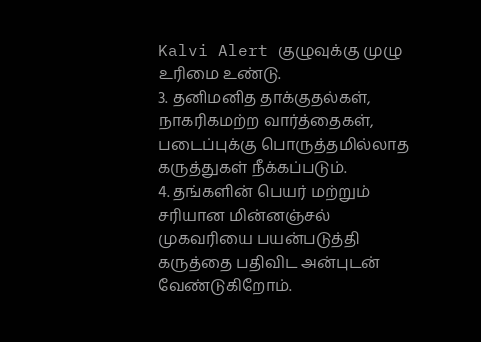Kalvi Alert குழுவுக்கு முழு உரிமை உண்டு.
3. தனிமனித தாக்குதல்கள், நாகரிகமற்ற வார்த்தைகள், படைப்புக்கு பொருத்தமில்லாத கருத்துகள் நீக்கப்படும்.
4. தங்களின் பெயர் மற்றும் சரியான மின்னஞ்சல் முகவரியை பயன்படுத்தி கருத்தை பதிவிட அன்புடன் வேண்டுகிறோம்.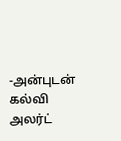-அன்புடன் கல்வி அலர்ட்